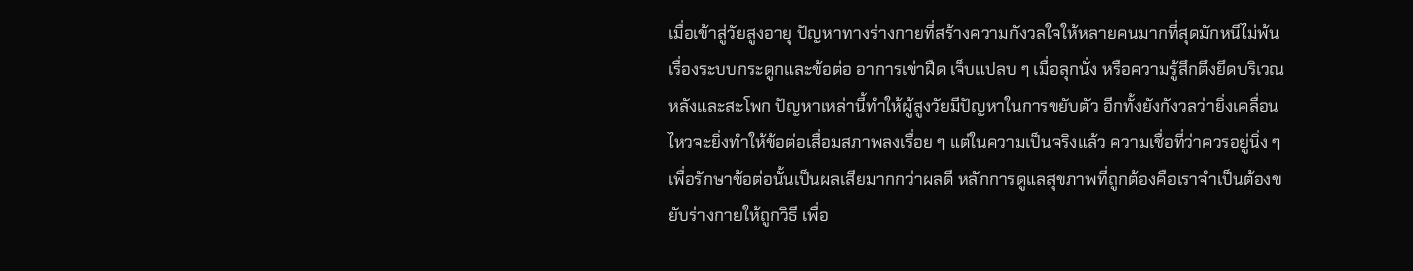เมื่อเข้าสู่วัยสูงอายุ ปัญหาทางร่างกายที่สร้างความกังวลใจให้หลายคนมากที่สุดมักหนีไม่พ้นเรื่องระบบกระดูกและข้อต่อ อาการเข่าฝืด เจ็บแปลบ ๆ เมื่อลุกนั่ง หรือความรู้สึกตึงยึดบริเวณหลังและสะโพก ปัญหาเหล่านี้ทำให้ผู้สูงวัยมีปัญหาในการขยับตัว อีกทั้งยังกังวลว่ายิ่งเคลื่อนไหวจะยิ่งทำให้ข้อต่อเสื่อมสภาพลงเรื่อย ๆ แต่ในความเป็นจริงแล้ว ความเชื่อที่ว่าควรอยู่นิ่ง ๆ เพื่อรักษาข้อต่อนั้นเป็นผลเสียมากกว่าผลดี หลักการดูแลสุขภาพที่ถูกต้องคือเราจำเป็นต้องขยับร่างกายให้ถูกวิธี เพื่อ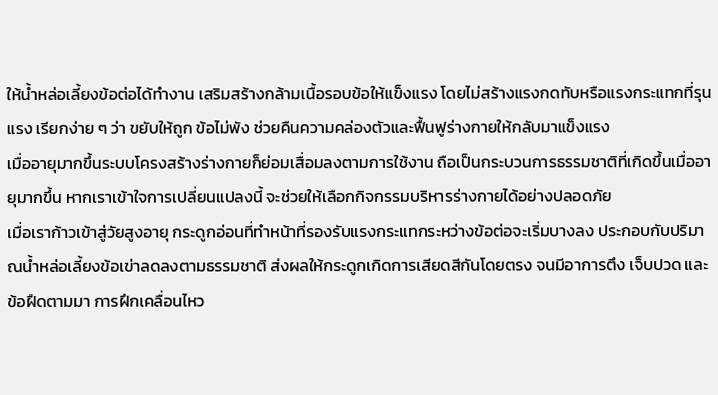ให้น้ำหล่อเลี้ยงข้อต่อได้ทำงาน เสริมสร้างกล้ามเนื้อรอบข้อให้แข็งแรง โดยไม่สร้างแรงกดทับหรือแรงกระแทกที่รุนแรง เรียกง่าย ๆ ว่า ขยับให้ถูก ข้อไม่พัง ช่วยคืนความคล่องตัวและฟื้นฟูร่างกายให้กลับมาแข็งแรง
เมื่ออายุมากขึ้นระบบโครงสร้างร่างกายก็ย่อมเสื่อมลงตามการใช้งาน ถือเป็นกระบวนการธรรมชาติที่เกิดขึ้นเมื่ออายุมากขึ้น หากเราเข้าใจการเปลี่ยนแปลงนี้ จะช่วยให้เลือกกิจกรรมบริหารร่างกายได้อย่างปลอดภัย
เมื่อเราก้าวเข้าสู่วัยสูงอายุ กระดูกอ่อนที่ทำหน้าที่รองรับแรงกระแทกระหว่างข้อต่อจะเริ่มบางลง ประกอบกับปริมาณน้ำหล่อเลี้ยงข้อเข่าลดลงตามธรรมชาติ ส่งผลให้กระดูกเกิดการเสียดสีกันโดยตรง จนมีอาการตึง เจ็บปวด และข้อฝืดตามมา การฝึกเคลื่อนไหว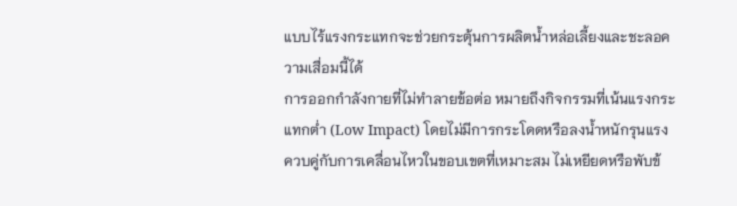แบบไร้แรงกระแทกจะช่วยกระตุ้นการผลิตน้ำหล่อเลี้ยงและชะลอความเสื่อมนี้ได้
การออกกำลังกายที่ไม่ทำลายข้อต่อ หมายถึงกิจกรรมที่เน้นแรงกระแทกต่ำ (Low Impact) โดยไม่มีการกระโดดหรือลงน้ำหนักรุนแรง ควบคู่กับการเคลื่อนไหวในขอบเขตที่เหมาะสม ไม่เหยียดหรือพับข้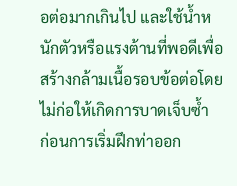อต่อมากเกินไป และใช้น้ำหนักตัวหรือแรงต้านที่พอดีเพื่อสร้างกล้ามเนื้อรอบข้อต่อโดยไม่ก่อให้เกิดการบาดเจ็บซ้ำ
ก่อนการเริ่มฝึกท่าออก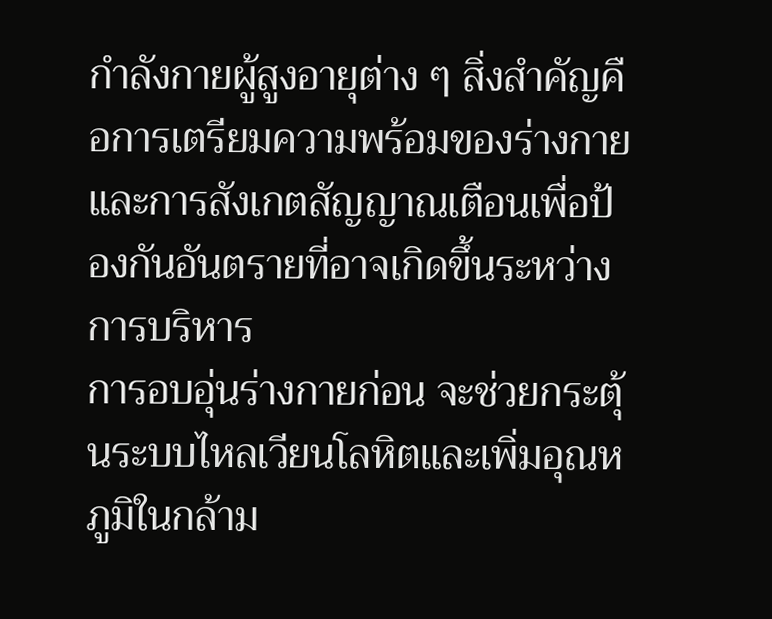กำลังกายผู้สูงอายุต่าง ๆ สิ่งสำคัญคือการเตรียมความพร้อมของร่างกายและการสังเกตสัญญาณเตือนเพื่อป้องกันอันตรายที่อาจเกิดขึ้นระหว่างการบริหาร
การอบอุ่นร่างกายก่อน จะช่วยกระตุ้นระบบไหลเวียนโลหิตและเพิ่มอุณหภูมิในกล้าม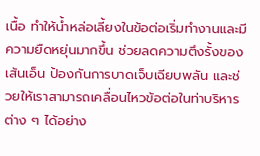เนื้อ ทำให้น้ำหล่อเลี้ยงในข้อต่อเริ่มทำงานและมีความยืดหยุ่นมากขึ้น ช่วยลดความตึงรั้งของเส้นเอ็น ป้องกันการบาดเจ็บเฉียบพลัน และช่วยให้เราสามารถเคลื่อนไหวข้อต่อในท่าบริหารต่าง ๆ ได้อย่าง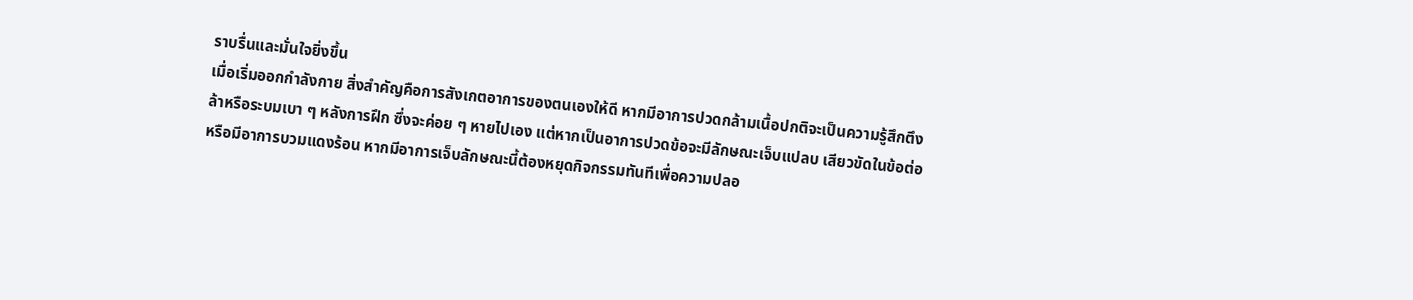ราบรื่นและมั่นใจยิ่งขึ้น
เมื่อเริ่มออกกำลังกาย สิ่งสำคัญคือการสังเกตอาการของตนเองให้ดี หากมีอาการปวดกล้ามเนื้อปกติจะเป็นความรู้สึกตึงล้าหรือระบมเบา ๆ หลังการฝึก ซึ่งจะค่อย ๆ หายไปเอง แต่หากเป็นอาการปวดข้อจะมีลักษณะเจ็บแปลบ เสียวขัดในข้อต่อ หรือมีอาการบวมแดงร้อน หากมีอาการเจ็บลักษณะนี้ต้องหยุดกิจกรรมทันทีเพื่อความปลอ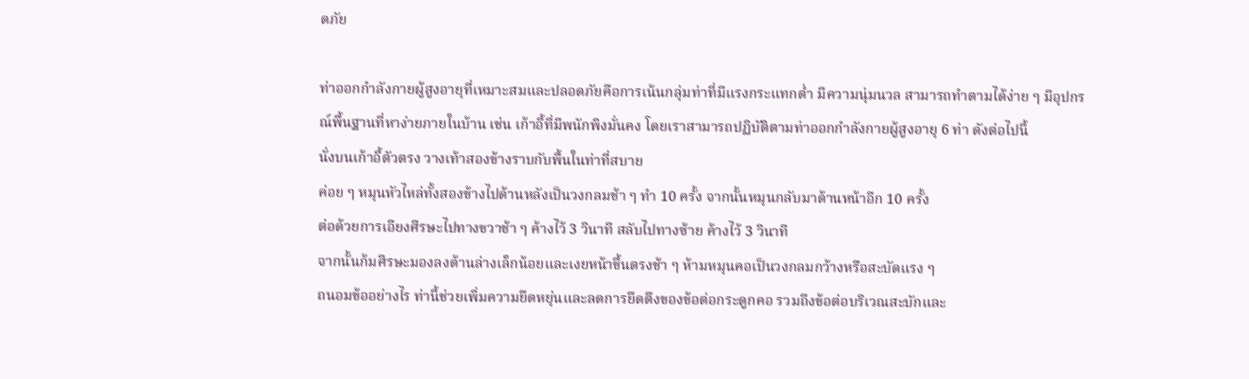ดภัย

ท่าออกกำลังกายผู้สูงอายุที่เหมาะสมและปลอดภัยคือการเน้นกลุ่มท่าที่มีแรงกระแทกต่ำ มีความนุ่มนวล สามารถทำตามได้ง่าย ๆ มีอุปกรณ์พื้นฐานที่หาง่ายภายในบ้าน เช่น เก้าอี้ที่มีพนักพิงมั่นคง โดยเราสามารถปฏิบัติตามท่าออกกำลังกายผู้สูงอายุ 6 ท่า ดังต่อไปนี้
นั่งบนเก้าอี้ตัวตรง วางเท้าสองข้างราบกับพื้นในท่าที่สบาย
ค่อย ๆ หมุนหัวไหล่ทั้งสองข้างไปด้านหลังเป็นวงกลมช้า ๆ ทำ 10 ครั้ง จากนั้นหมุนกลับมาด้านหน้าอีก 10 ครั้ง
ต่อด้วยการเอียงศีรษะไปทางขวาช้า ๆ ค้างไว้ 3 วินาที สลับไปทางซ้าย ค้างไว้ 3 วินาที
จากนั้นก้มศีรษะมองลงด้านล่างเล็กน้อยและเงยหน้าขึ้นตรงช้า ๆ ห้ามหมุนคอเป็นวงกลมกว้างหรือสะบัดแรง ๆ
ถนอมข้ออย่างไร ท่านี้ช่วยเพิ่มความยืดหยุ่นและลดการยึดตึงของข้อต่อกระดูกคอ รวมถึงข้อต่อบริเวณสะบักและ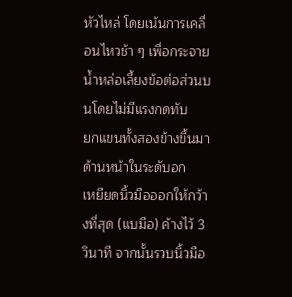หัวไหล่ โดยเน้นการเคลื่อนไหวช้า ๆ เพื่อกระจายน้ำหล่อเลี้ยงข้อต่อส่วนบนโดยไม่มีแรงกดทับ
ยกแขนทั้งสองข้างขึ้นมาด้านหน้าในระดับอก
เหยียดนิ้วมือออกให้กว้างที่สุด (แบมือ) ค้างไว้ 3 วินาที จากนั้นรวบนิ้วมือ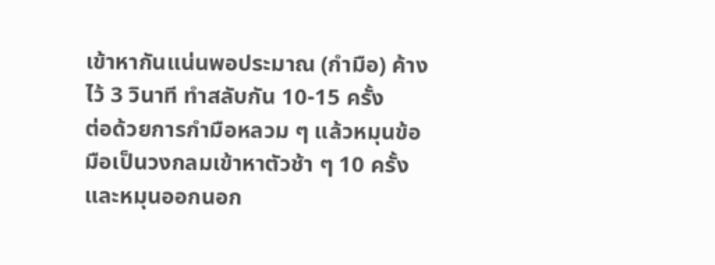เข้าหากันแน่นพอประมาณ (กำมือ) ค้างไว้ 3 วินาที ทำสลับกัน 10-15 ครั้ง
ต่อด้วยการกำมือหลวม ๆ แล้วหมุนข้อมือเป็นวงกลมเข้าหาตัวช้า ๆ 10 ครั้ง และหมุนออกนอก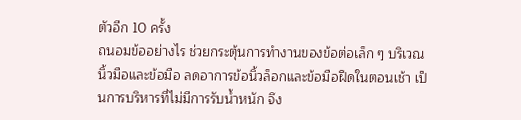ตัวอีก 10 ครั้ง
ถนอมข้ออย่างไร ช่วยกระตุ้นการทำงานของข้อต่อเล็ก ๆ บริเวณนิ้วมือและข้อมือ ลดอาการข้อนิ้วล็อกและข้อมือฝืดในตอนเช้า เป็นการบริหารที่ไม่มีการรับน้ำหนัก จึง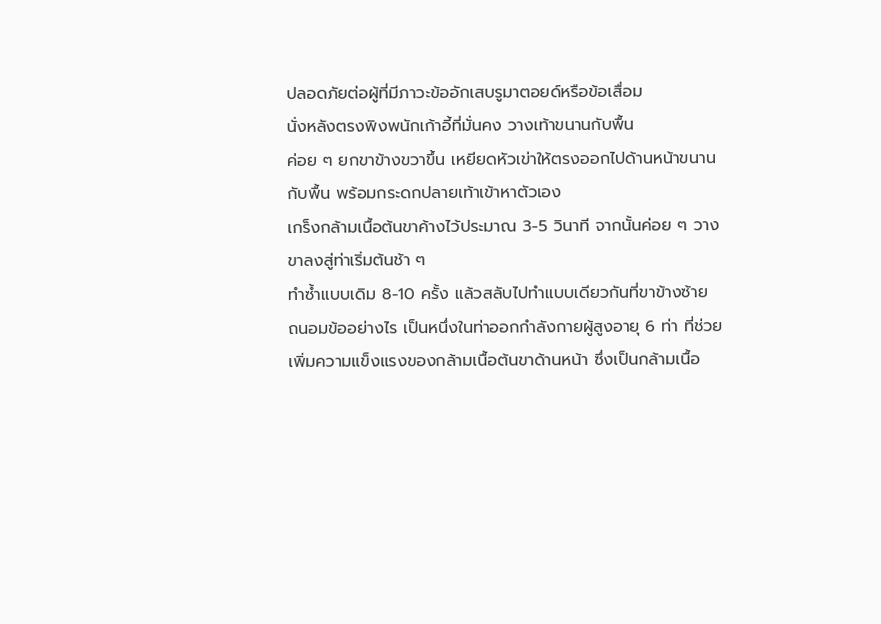ปลอดภัยต่อผู้ที่มีภาวะข้ออักเสบรูมาตอยด์หรือข้อเสื่อม
นั่งหลังตรงพิงพนักเก้าอี้ที่มั่นคง วางเท้าขนานกับพื้น
ค่อย ๆ ยกขาข้างขวาขึ้น เหยียดหัวเข่าให้ตรงออกไปด้านหน้าขนานกับพื้น พร้อมกระดกปลายเท้าเข้าหาตัวเอง
เกร็งกล้ามเนื้อต้นขาค้างไว้ประมาณ 3-5 วินาที จากนั้นค่อย ๆ วางขาลงสู่ท่าเริ่มต้นช้า ๆ
ทำซ้ำแบบเดิม 8-10 ครั้ง แล้วสลับไปทำแบบเดียวกันที่ขาข้างซ้าย
ถนอมข้ออย่างไร เป็นหนึ่งในท่าออกกำลังกายผู้สูงอายุ 6 ท่า ที่ช่วยเพิ่มความแข็งแรงของกล้ามเนื้อต้นขาด้านหน้า ซึ่งเป็นกล้ามเนื้อ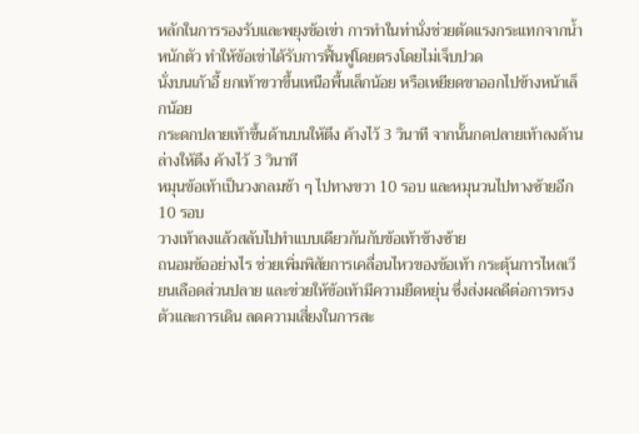หลักในการรองรับและพยุงข้อเข่า การทำในท่านั่งช่วยตัดแรงกระแทกจากน้ำหนักตัว ทำให้ข้อเข่าได้รับการฟื้นฟูโดยตรงโดยไม่เจ็บปวด
นั่งบนเก้าอี้ ยกเท้าขวาขึ้นเหนือพื้นเล็กน้อย หรือเหยียดขาออกไปข้างหน้าเล็กน้อย
กระดกปลายเท้าขึ้นด้านบนให้ตึง ค้างไว้ 3 วินาที จากนั้นกดปลายเท้าลงด้านล่างให้ตึง ค้างไว้ 3 วินาที
หมุนข้อเท้าเป็นวงกลมช้า ๆ ไปทางขวา 10 รอบ และหมุนวนไปทางซ้ายอีก 10 รอบ
วางเท้าลงแล้วสลับไปทำแบบเดียวกันกับข้อเท้าข้างซ้าย
ถนอมข้ออย่างไร ช่วยเพิ่มพิสัยการเคลื่อนไหวของข้อเท้า กระตุ้นการไหลเวียนเลือดส่วนปลาย และช่วยให้ข้อเท้ามีความยืดหยุ่น ซึ่งส่งผลดีต่อการทรงตัวและการเดิน ลดความเสี่ยงในการสะ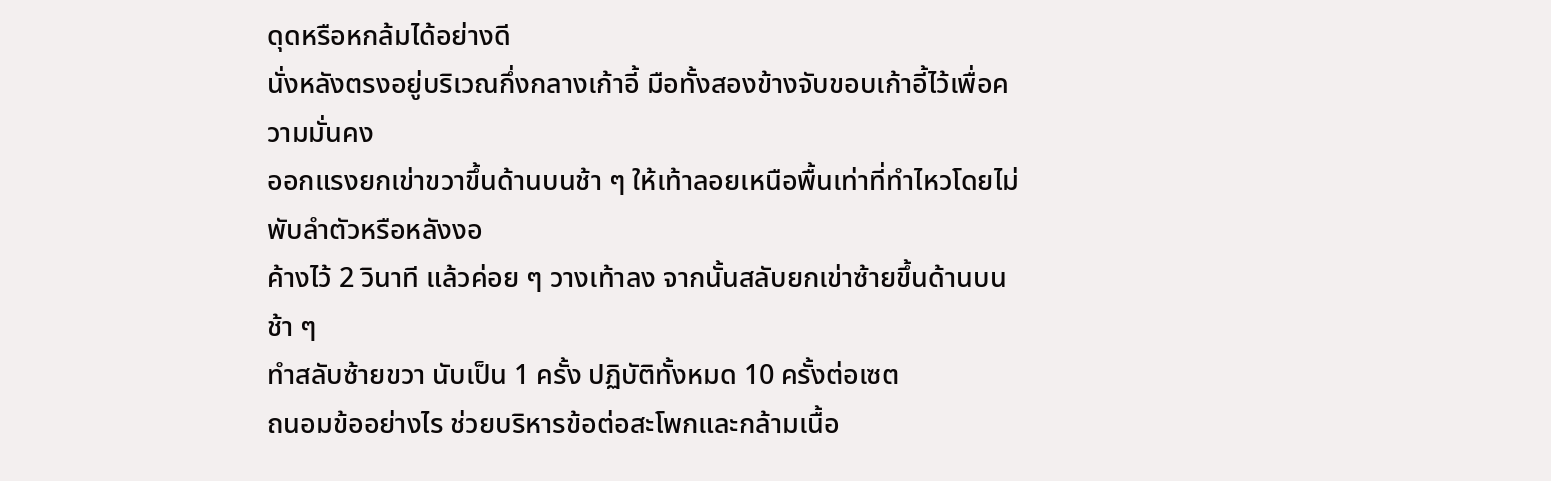ดุดหรือหกล้มได้อย่างดี
นั่งหลังตรงอยู่บริเวณกึ่งกลางเก้าอี้ มือทั้งสองข้างจับขอบเก้าอี้ไว้เพื่อความมั่นคง
ออกแรงยกเข่าขวาขึ้นด้านบนช้า ๆ ให้เท้าลอยเหนือพื้นเท่าที่ทำไหวโดยไม่พับลำตัวหรือหลังงอ
ค้างไว้ 2 วินาที แล้วค่อย ๆ วางเท้าลง จากนั้นสลับยกเข่าซ้ายขึ้นด้านบนช้า ๆ
ทำสลับซ้ายขวา นับเป็น 1 ครั้ง ปฏิบัติทั้งหมด 10 ครั้งต่อเซต
ถนอมข้ออย่างไร ช่วยบริหารข้อต่อสะโพกและกล้ามเนื้อ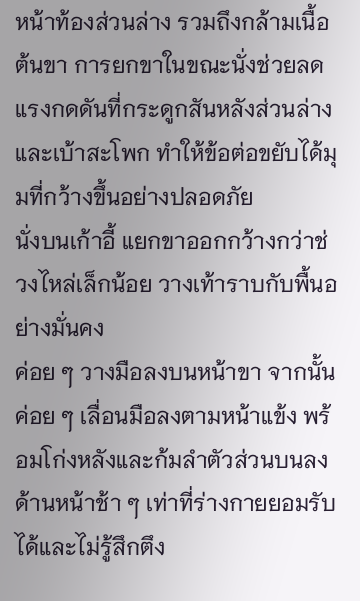หน้าท้องส่วนล่าง รวมถึงกล้ามเนื้อต้นขา การยกขาในขณะนั่งช่วยลดแรงกดดันที่กระดูกสันหลังส่วนล่างและเบ้าสะโพก ทำให้ข้อต่อขยับได้มุมที่กว้างขึ้นอย่างปลอดภัย
นั่งบนเก้าอี้ แยกขาออกกว้างกว่าช่วงไหล่เล็กน้อย วางเท้าราบกับพื้นอย่างมั่นคง
ค่อย ๆ วางมือลงบนหน้าขา จากนั้นค่อย ๆ เลื่อนมือลงตามหน้าแข้ง พร้อมโก่งหลังและก้มลำตัวส่วนบนลงด้านหน้าช้า ๆ เท่าที่ร่างกายยอมรับได้และไม่รู้สึกตึง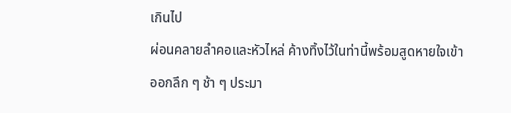เกินไป
ผ่อนคลายลำคอและหัวไหล่ ค้างทิ้งไว้ในท่านี้พร้อมสูดหายใจเข้าออกลึก ๆ ช้า ๆ ประมา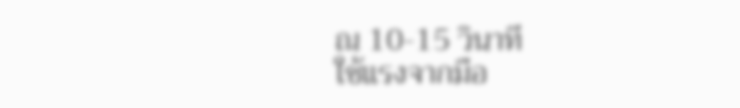ณ 10-15 วินาที
ใช้แรงจากมือ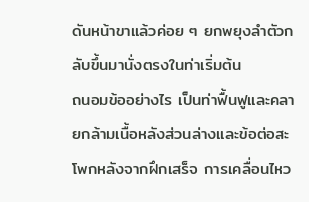ดันหน้าขาแล้วค่อย ๆ ยกพยุงลำตัวกลับขึ้นมานั่งตรงในท่าเริ่มต้น
ถนอมข้ออย่างไร เป็นท่าฟื้นฟูและคลายกล้ามเนื้อหลังส่วนล่างและข้อต่อสะโพกหลังจากฝึกเสร็จ การเคลื่อนไหว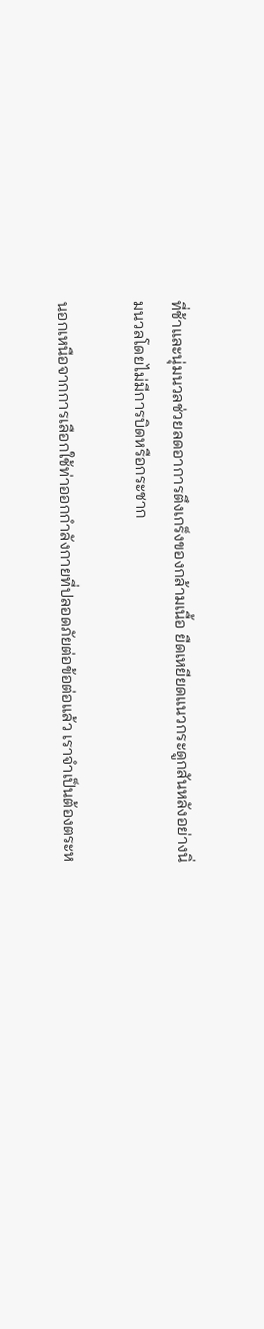ที่ช้าและนุ่มนวลช่วยลดอาการตึงเกร็งของกล้ามเนื้อ ยืดเหยียดแนวกระดูกสันหลังอย่างนิ่มนวลโดยไม่มีการบิดหรือกระชาก

นอกเหนือจากการเลือกใช้ท่าออกกำลังกายที่ปลอดภัยต่อข้อต่อแล้ว เราจำเป็นต้องตระห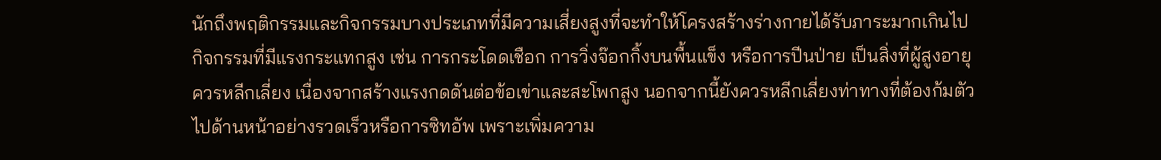นักถึงพฤติกรรมและกิจกรรมบางประเภทที่มีความเสี่ยงสูงที่จะทำให้โครงสร้างร่างกายได้รับภาระมากเกินไป
กิจกรรมที่มีแรงกระแทกสูง เช่น การกระโดดเชือก การวิ่งจ๊อกกิ้งบนพื้นแข็ง หรือการปีนป่าย เป็นสิ่งที่ผู้สูงอายุควรหลีกเลี่ยง เนื่องจากสร้างแรงกดดันต่อข้อเข่าและสะโพกสูง นอกจากนี้ยังควรหลีกเลี่ยงท่าทางที่ต้องก้มตัวไปด้านหน้าอย่างรวดเร็วหรือการซิทอัพ เพราะเพิ่มความ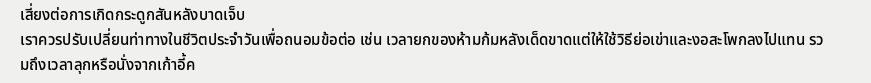เสี่ยงต่อการเกิดกระดูกสันหลังบาดเจ็บ
เราควรปรับเปลี่ยนท่าทางในชีวิตประจำวันเพื่อถนอมข้อต่อ เช่น เวลายกของห้ามก้มหลังเด็ดขาดแต่ให้ใช้วิธีย่อเข่าและงอสะโพกลงไปแทน รวมถึงเวลาลุกหรือนั่งจากเก้าอี้ค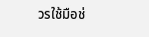วรใช้มือช่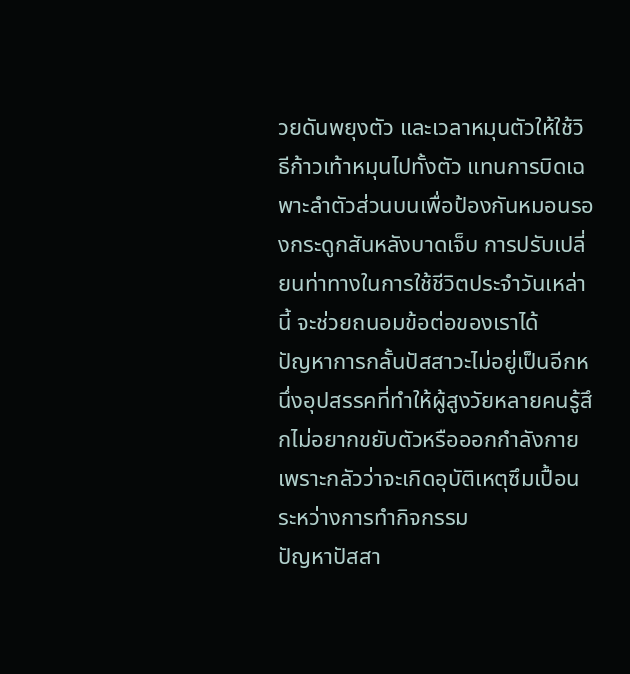วยดันพยุงตัว และเวลาหมุนตัวให้ใช้วิธีก้าวเท้าหมุนไปทั้งตัว แทนการบิดเฉพาะลำตัวส่วนบนเพื่อป้องกันหมอนรองกระดูกสันหลังบาดเจ็บ การปรับเปลี่ยนท่าทางในการใช้ชีวิตประจำวันเหล่านี้ จะช่วยถนอมข้อต่อของเราได้
ปัญหาการกลั้นปัสสาวะไม่อยู่เป็นอีกหนึ่งอุปสรรคที่ทำให้ผู้สูงวัยหลายคนรู้สึกไม่อยากขยับตัวหรือออกกำลังกาย เพราะกลัวว่าจะเกิดอุบัติเหตุซึมเปื้อนระหว่างการทำกิจกรรม
ปัญหาปัสสา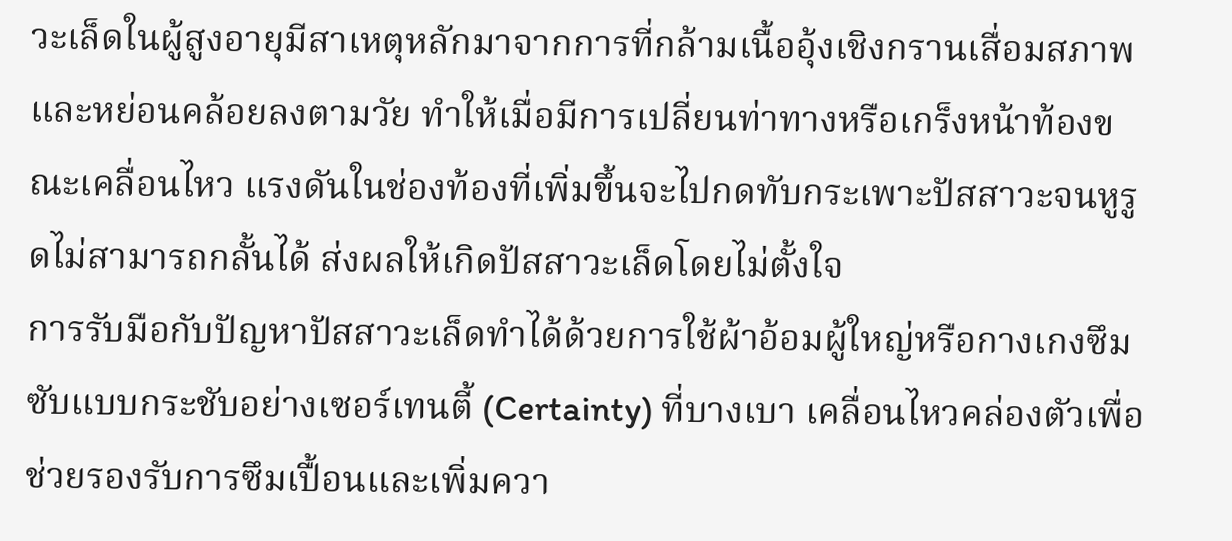วะเล็ดในผู้สูงอายุมีสาเหตุหลักมาจากการที่กล้ามเนื้ออุ้งเชิงกรานเสื่อมสภาพและหย่อนคล้อยลงตามวัย ทำให้เมื่อมีการเปลี่ยนท่าทางหรือเกร็งหน้าท้องขณะเคลื่อนไหว แรงดันในช่องท้องที่เพิ่มขึ้นจะไปกดทับกระเพาะปัสสาวะจนหูรูดไม่สามารถกลั้นได้ ส่งผลให้เกิดปัสสาวะเล็ดโดยไม่ตั้งใจ
การรับมือกับปัญหาปัสสาวะเล็ดทำได้ด้วยการใช้ผ้าอ้อมผู้ใหญ่หรือกางเกงซึมซับแบบกระชับอย่างเซอร์เทนตี้ (Certainty) ที่บางเบา เคลื่อนไหวคล่องตัวเพื่อช่วยรองรับการซึมเปื้อนและเพิ่มควา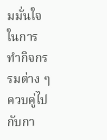มมั่นใจในการทำกิจกรรมต่าง ๆ ควบคู่ไปกับกา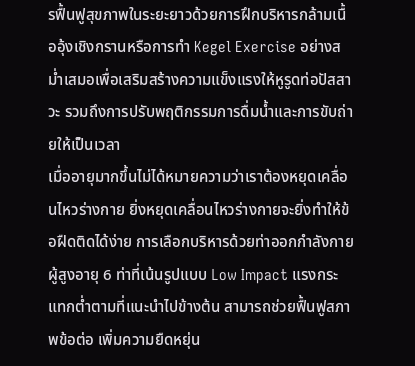รฟื้นฟูสุขภาพในระยะยาวด้วยการฝึกบริหารกล้ามเนื้ออุ้งเชิงกรานหรือการทำ Kegel Exercise อย่างสม่ำเสมอเพื่อเสริมสร้างความแข็งแรงให้หูรูดท่อปัสสาวะ รวมถึงการปรับพฤติกรรมการดื่มน้ำและการขับถ่ายให้เป็นเวลา
เมื่ออายุมากขึ้นไม่ได้หมายความว่าเราต้องหยุดเคลื่อนไหวร่างกาย ยิ่งหยุดเคลื่อนไหวร่างกายจะยิ่งทำให้ข้อฝืดติดได้ง่าย การเลือกบริหารด้วยท่าออกกำลังกายผู้สูงอายุ 6 ท่าที่เน้นรูปแบบ Low Impact แรงกระแทกต่ำตามที่แนะนำไปข้างต้น สามารถช่วยฟื้นฟูสภาพข้อต่อ เพิ่มความยืดหยุ่น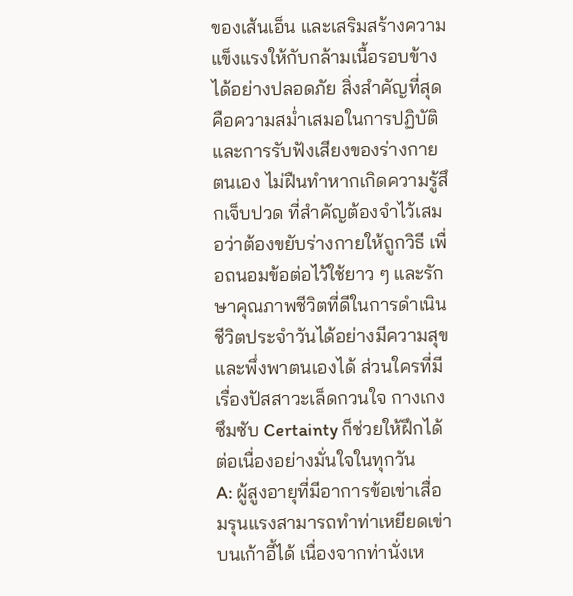ของเส้นเอ็น และเสริมสร้างความแข็งแรงให้กับกล้ามเนื้อรอบข้างได้อย่างปลอดภัย สิ่งสำคัญที่สุดคือความสม่ำเสมอในการปฏิบัติและการรับฟังเสียงของร่างกายตนเอง ไม่ฝืนทำหากเกิดความรู้สึกเจ็บปวด ที่สำคัญต้องจำไว้เสมอว่าต้องขยับร่างกายให้ถูกวิธี เพื่อถนอมข้อต่อไว้ใช้ยาว ๆ และรักษาคุณภาพชีวิตที่ดีในการดำเนินชีวิตประจำวันได้อย่างมีความสุขและพึ่งพาตนเองได้ ส่วนใครที่มีเรื่องปัสสาวะเล็ดกวนใจ กางเกงซึมซับ Certainty ก็ช่วยให้ฝึกได้ต่อเนื่องอย่างมั่นใจในทุกวัน
A: ผู้สูงอายุที่มีอาการข้อเข่าเสื่อมรุนแรงสามารถทำท่าเหยียดเข่าบนเก้าอี้ได้ เนื่องจากท่านั่งเห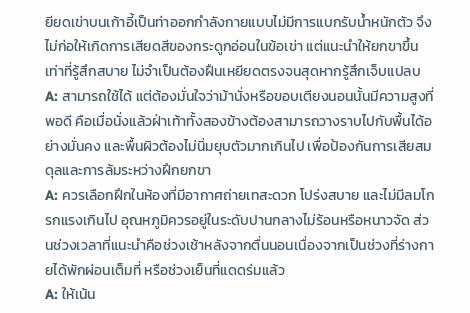ยียดเข่าบนเก้าอี้เป็นท่าออกกำลังกายแบบไม่มีการแบกรับน้ำหนักตัว จึงไม่ก่อให้เกิดการเสียดสีของกระดูกอ่อนในข้อเข่า แต่แนะนำให้ยกขาขึ้นเท่าที่รู้สึกสบาย ไม่จำเป็นต้องฝืนเหยียดตรงจนสุดหากรู้สึกเจ็บแปลบ
A: สามารถใช้ได้ แต่ต้องมั่นใจว่าม้านั่งหรือขอบเตียงนอนนั้นมีความสูงที่พอดี คือเมื่อนั่งแล้วฝ่าเท้าทั้งสองข้างต้องสามารถวางราบไปกับพื้นได้อย่างมั่นคง และพื้นผิวต้องไม่นิ่มยุบตัวมากเกินไป เพื่อป้องกันการเสียสมดุลและการล้มระหว่างฝึกยกขา
A: ควรเลือกฝึกในห้องที่มีอากาศถ่ายเทสะดวก โปร่งสบาย และไม่มีลมโกรกแรงเกินไป อุณหภูมิควรอยู่ในระดับปานกลางไม่ร้อนหรือหนาวจัด ส่วนช่วงเวลาที่แนะนำคือช่วงเช้าหลังจากตื่นนอนเนื่องจากเป็นช่วงที่ร่างกายได้พักผ่อนเต็มที่ หรือช่วงเย็นที่แดดร่มแล้ว
A: ให้เน้น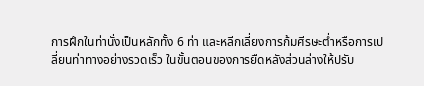การฝึกในท่านั่งเป็นหลักทั้ง 6 ท่า และหลีกเลี่ยงการก้มศีรษะต่ำหรือการเปลี่ยนท่าทางอย่างรวดเร็ว ในขั้นตอนของการยืดหลังส่วนล่างให้ปรับ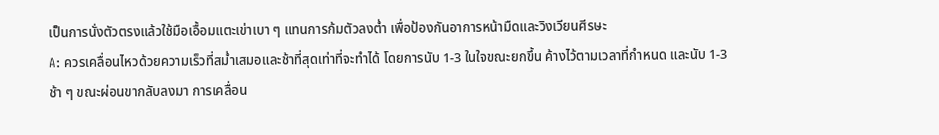เป็นการนั่งตัวตรงแล้วใช้มือเอื้อมแตะเข่าเบา ๆ แทนการก้มตัวลงต่ำ เพื่อป้องกันอาการหน้ามืดและวิงเวียนศีรษะ
A: ควรเคลื่อนไหวด้วยความเร็วที่สม่ำเสมอและช้าที่สุดเท่าที่จะทำได้ โดยการนับ 1-3 ในใจขณะยกขึ้น ค้างไว้ตามเวลาที่กำหนด และนับ 1-3 ช้า ๆ ขณะผ่อนขากลับลงมา การเคลื่อน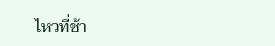ไหวที่ช้า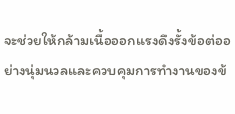จะช่วยให้กล้ามเนื้อออกแรงดึงรั้งข้อต่ออย่างนุ่มนวลและควบคุมการทำงานของข้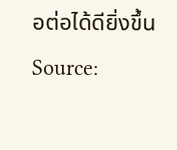อต่อได้ดียิ่งขึ้น
Source: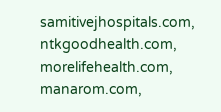samitivejhospitals.com, ntkgoodhealth.com, morelifehealth.com, manarom.com,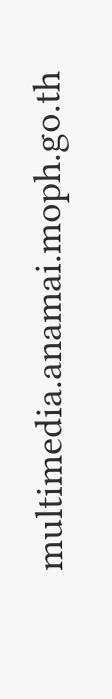multimedia.anamai.moph.go.th